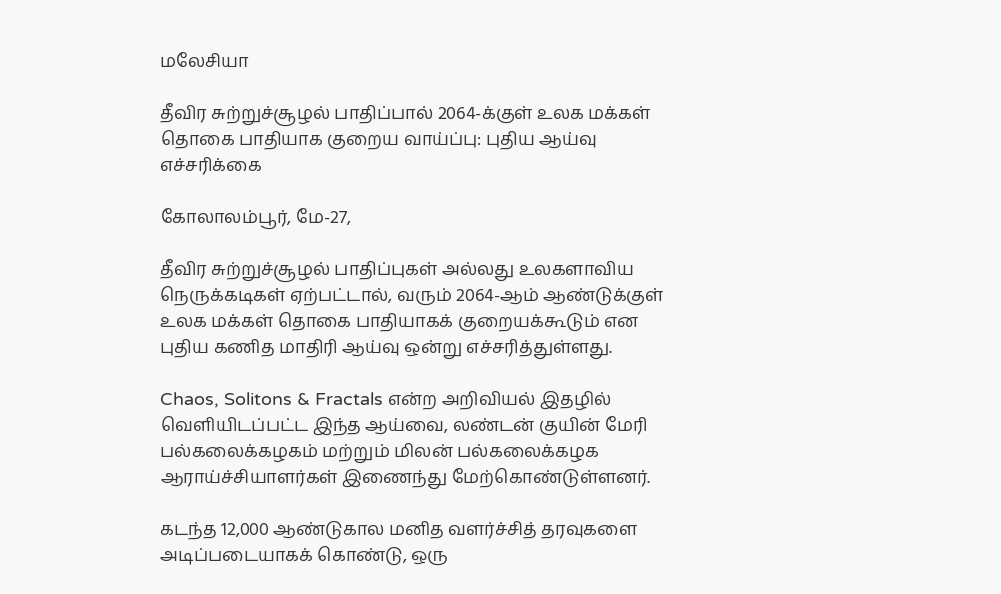மலேசியா

தீவிர சுற்றுச்சூழல் பாதிப்பால் 2064-க்குள் உலக மக்கள் தொகை பாதியாக குறைய வாய்ப்பு: புதிய ஆய்வு எச்சரிக்கை

கோலாலம்பூர், மே-27,

தீவிர சுற்றுச்சூழல் பாதிப்புகள் அல்லது உலகளாவிய நெருக்கடிகள் ஏற்பட்டால், வரும் 2064-ஆம் ஆண்டுக்குள் உலக மக்கள் தொகை பாதியாகக் குறையக்கூடும் என புதிய கணித மாதிரி ஆய்வு ஒன்று எச்சரித்துள்ளது.

Chaos, Solitons & Fractals என்ற அறிவியல் இதழில் வெளியிடப்பட்ட இந்த ஆய்வை, லண்டன் குயின் மேரி பல்கலைக்கழகம் மற்றும் மிலன் பல்கலைக்கழக ஆராய்ச்சியாளர்கள் இணைந்து மேற்கொண்டுள்ளனர்.

கடந்த 12,000 ஆண்டுகால மனித வளர்ச்சித் தரவுகளை அடிப்படையாகக் கொண்டு, ஒரு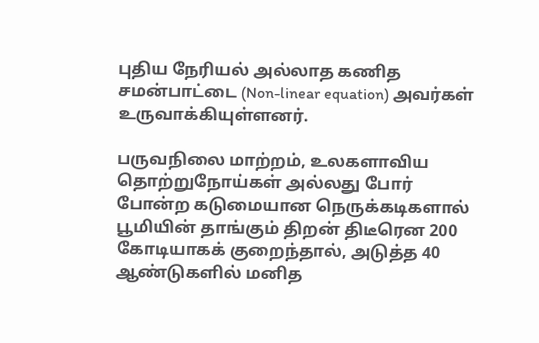புதிய நேரியல் அல்லாத கணித சமன்பாட்டை (Non-linear equation) அவர்கள் உருவாக்கியுள்ளனர்.

பருவநிலை மாற்றம், உலகளாவிய தொற்றுநோய்கள் அல்லது போர் போன்ற கடுமையான நெருக்கடிகளால் பூமியின் தாங்கும் திறன் திடீரென 200 கோடியாகக் குறைந்தால், அடுத்த 40 ஆண்டுகளில் மனித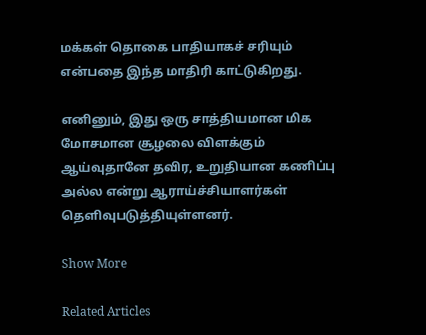மக்கள் தொகை பாதியாகச் சரியும் என்பதை இந்த மாதிரி காட்டுகிறது.

எனினும், இது ஒரு சாத்தியமான மிக மோசமான சூழலை விளக்கும் ஆய்வுதானே தவிர, உறுதியான கணிப்பு அல்ல என்று ஆராய்ச்சியாளர்கள் தெளிவுபடுத்தியுள்ளனர்.

Show More

Related Articles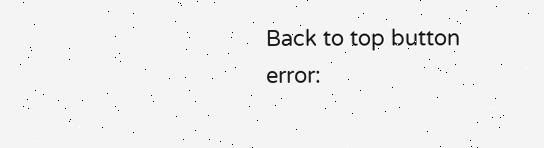Back to top button
error: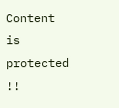Content is protected !!